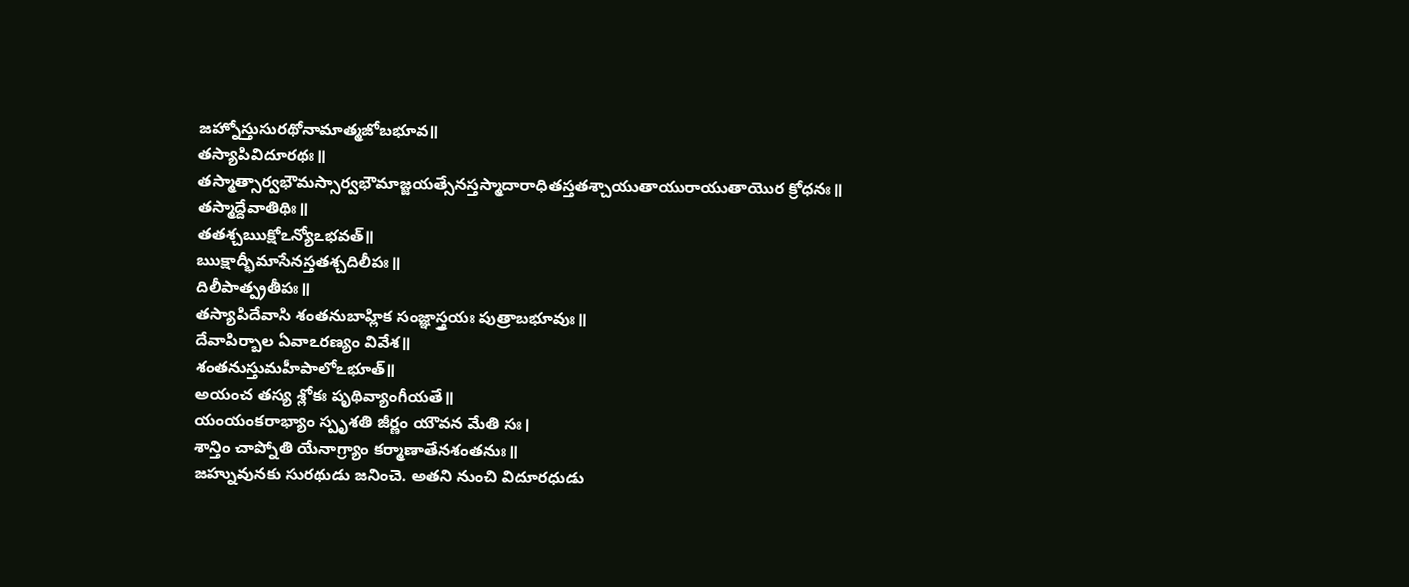జహ్నోస్తుసురథోనామాత్మజోబభూవ॥
తస్యాపివిదూరథః॥
తస్మాత్సార్వభౌమస్సార్వభౌమాజ్జయత్సేనస్తస్మాదారాధితస్తతశ్చాయుతాయురాయుతాయొర క్రోధనః॥
తస్మాద్దేవాతిథిః॥
తతశ్చఋక్షోఽన్యోఽభవత్॥
ఋక్షాద్భీమాసేనస్తతశ్చదిలీపః॥
దిలీపాత్ప్రతీపః॥
తస్యాపిదేవాసి శంతనుబాహ్లిక సంజ్ఞాస్త్రయః పుత్రాబభూవుః॥
దేవాపిర్బాల ఏవాఽరణ్యం వివేశ॥
శంతనుస్తుమహీపాలోఽభూత్॥
అయంచ తస్య శ్లోకః పృథివ్యాంగీయతే॥
యంయంకరాభ్యాం స్పృశతి జీర్ణం యౌవన మేతి సః।
శాన్తిం చాప్నోతి యేనాగ్ర్యాం కర్మాణాతేనశంతనుః॥
జహ్నువునకు సురథుడు జనించె. అతని నుంచి విదూరధుడు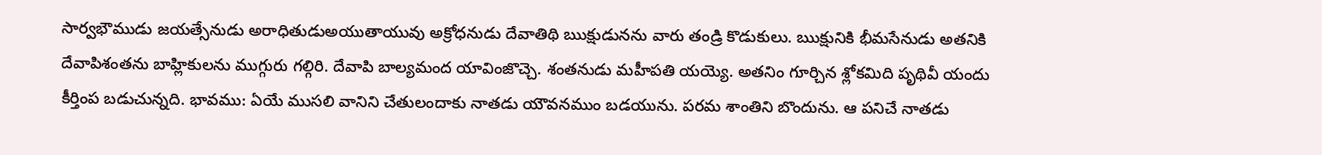సార్వభౌముడు జయత్సేనుడు అరాధితుడుఅయుతాయువు అక్రోధనుడు దేవాతిథి ఋక్షుడునను వారు తండ్రి కొడుకులు. ఋక్షునికి భీమసేనుడు అతనికి దేవాపిశంతను బాహ్లికులను ముగ్గురు గల్గిరి. దేవాపి బాల్యమంద యావింజొచ్చె. శంతనుడు మహీపతి యయ్యె. అతనిం గూర్చిన శ్లోకమిది పృథివీ యందు కీర్తింప బడుచున్నది. భావము: ఏయే ముసలి వానిని చేతులందాకు నాతడు యౌవనముం బడయును. పరమ శాంతిని బొందును. ఆ పనిచే నాతడు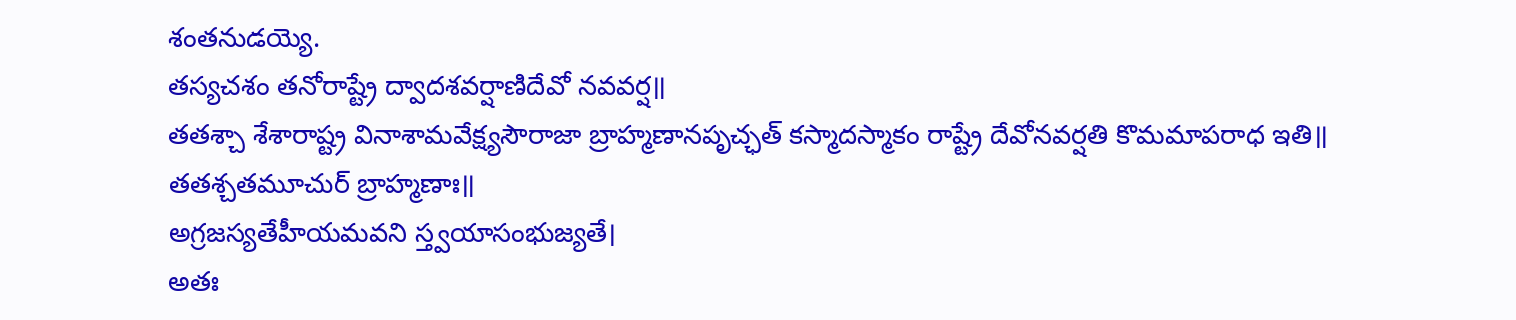శంతనుడయ్యె.
తస్యచశం తనోరాష్ట్రే ద్వాదశవర్షాణిదేవో నవవర్ష॥
తతశ్చా శేశారాష్ట్ర వినాశామవేక్ష్యసౌరాజా బ్రాహ్మణానపృచ్ఛత్ కస్మాదస్మాకం రాష్ట్రే దేవోనవర్షతి కొమమాపరాధ ఇతి॥
తతశ్చతమూచుర్ బ్రాహ్మణాః॥
అగ్రజస్యతేహీయమవని స్త్వయాసంభుజ్యతే।
అతః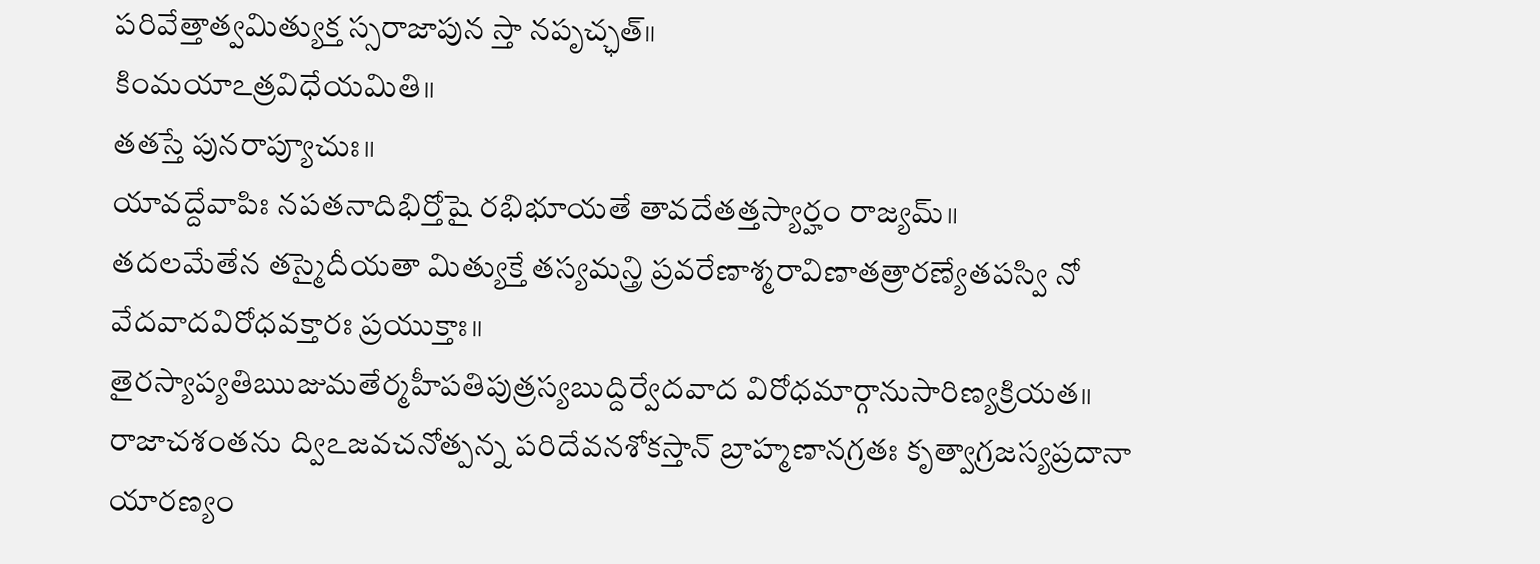పరివేత్తాత్వమిత్యుక్త స్సరాజాపున స్తా నపృచ్ఛత్॥
కింమయాఽత్రవిధేయమితి॥
తతస్తే పునరాప్యూచుః॥
యావద్దేవాపిః నపతనాదిభిర్తోషై రభిభూయతే తావదేతత్తస్యార్హం రాజ్యమ్॥
తదలమేతేన తస్మైదీయతా మిత్యుక్తే తస్యమన్త్రి ప్రవరేణాశ్మరావిణాతత్రారణ్యేతపస్వి నో
వేదవాదవిరోధవక్తారః ప్రయుక్తాః॥
తైరస్యాప్యతిఋజుమతేర్మహీపతిపుత్రస్యబుద్దిర్వేదవాద విరోధమార్గానుసారిణ్యక్రియత॥
రాజాచశంతను ద్విఽజవచనోత్పన్న పరిదేవనశోకస్తాన్ బ్రాహ్మణానగ్రతః కృత్వాగ్రజస్యప్రదానా యారణ్యం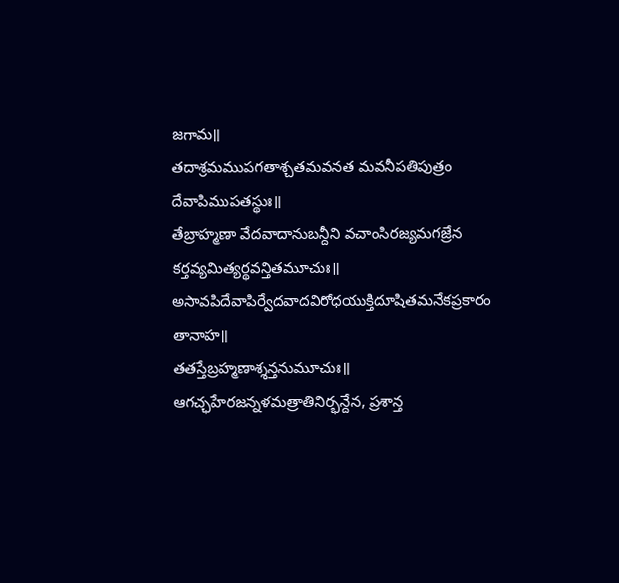జగామ॥
తదాశ్రమముపగతాశ్చతమవనత మవనీపతిపుత్రం దేవాపిముపతస్థుః॥
తేబ్రాహ్మణా వేదవాదానుబన్దీని వచాంసిరజ్యమగజ్రేన కర్తవ్యమిత్యర్థవన్తితమూచుః॥
అసావపిదేవాపిర్వేదవాదవిరోధయుక్తిదూషితమనేకప్రకారం తానాహ॥
తతస్తేబ్రహ్మణాశ్శన్తనుమూచుః॥
ఆగచ్ఛహేరజన్నళమత్రాతినిర్భన్దేన, ప్రశాన్త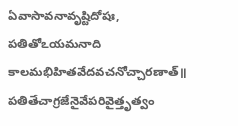ఏవాసావనావృష్టిదోషః, పతితోఽయమనాది
కాలమభిహితవేదవచనోచ్చారణాత్॥
పతితేచాగ్రజేనైవేపరివైత్తృత్వం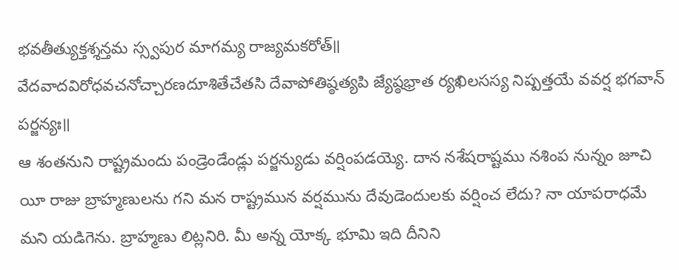భవతీత్యుక్తశ్శన్తమ స్స్వపుర మాగమ్య రాజ్యమకరోత్॥
వేదవాదవిరోధవచనోచ్చారణదూశితేచేతసి దేవాపోతిష్ఠత్యపి జ్యేష్ఠభ్రాత ర్యఖిలసస్య నిష్పత్తయే వవర్ష భగవాన్ పర్జన్యః॥
ఆ శంతనుని రాష్ట్రమందు పండ్రెండేండ్లు పర్జన్యుడు వర్షింపడయ్యె. దాన నశేషరాష్టము నశింప నున్నం జూచి యీ రాజు బ్రాహ్మణులను గని మన రాష్ట్రమున వర్షమును దేవుడెందులకు వర్షించ లేదు? నా యాపరాధమే మని యడిగెను. బ్రాహ్మణు లిట్లనిరి. మీ అన్న యోక్క భూమి ఇది దీనిని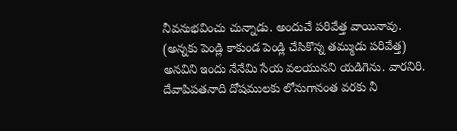నీవనుభవించు చున్నాడు. అందుచే పరివేత్త వాయినావు. (అన్నకు పెండ్లి కాకుండ పెండ్లి చేసికొన్న తమ్ముడు పరివేత్త) అనవిని ఇందు నేనేమి సేయ వలయునని యడిగెను. వారనిరి. దేవాపిపతనాది దోషములకు లోనుగానంత వరకు నీ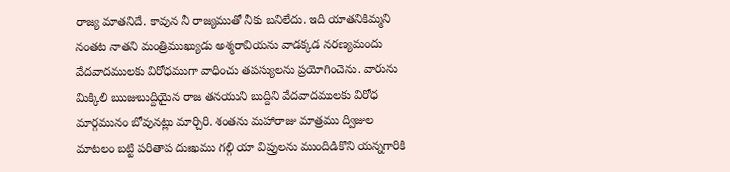రాజ్య మాతనిదే. కావున నీ రాజ్యముతో నీకు బనిలేదు. ఇది యాతనికిమ్మని నంతట నాతని మంత్రిముఖ్యుడు అశ్మరావియను వాడక్కడ నరణ్యమందు వేదవాదములకు విరోధముగా వాధించు తపస్యులను ప్రయోగించెను. వారును మిక్కిలి ఋజుబుద్దియైన రాజ తనయుని బుద్దిని వేదవాదములకు విరోధ మార్గమునం బోవునట్లు మార్చిరి. శంతను మహారాజు మాత్రము ద్విజుల మాటలం బట్టి పరితాప దుఃఖము గల్గి యా విప్రులను ముందిడికొని యన్నగారికి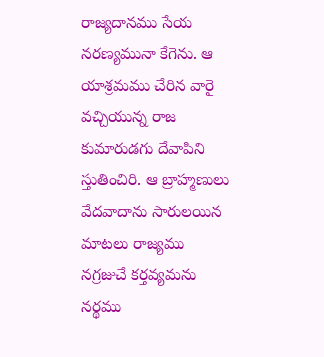రాజ్యదానము సేయ నరణ్యమునా కేగెను. ఆ యాశ్రమము చేరిన వారై వచ్చియున్న రాజ కుమారుడగు దేవాపిని స్తుతించిరి. ఆ బ్రాహ్మణులు వేదవాదాను సారులయిన మాటలు రాజ్యము నగ్రజుచే కర్తవ్యమను నర్థము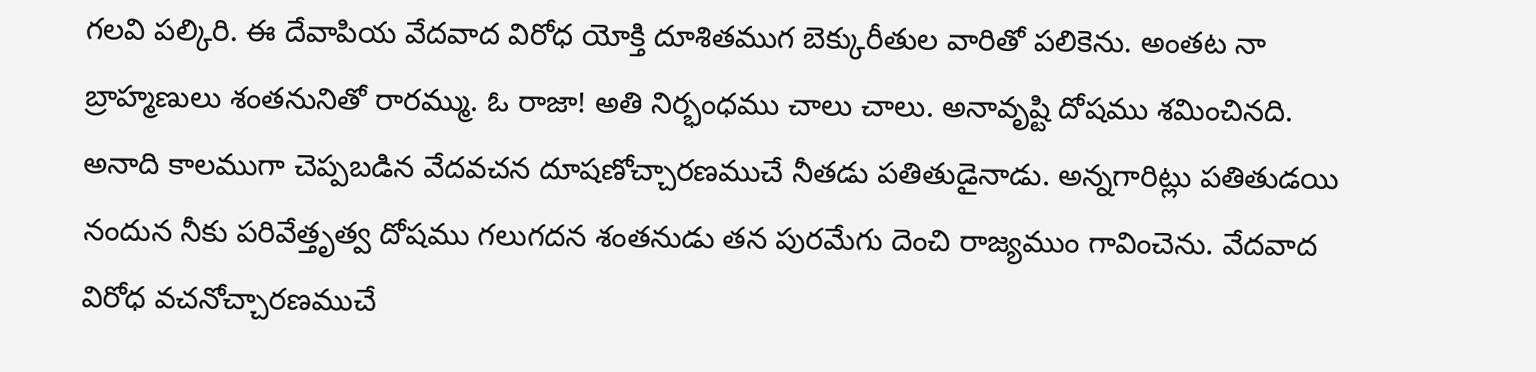గలవి పల్కిరి. ఈ దేవాపియ వేదవాద విరోధ యోక్తి దూశితముగ బెక్కురీతుల వారితో పలికెను. అంతట నా బ్రాహ్మణులు శంతనునితో రారమ్ము. ఓ రాజా! అతి నిర్భంధము చాలు చాలు. అనావృష్టి దోషము శమించినది. అనాది కాలముగా చెప్పబడిన వేదవచన దూషణోచ్చారణముచే నీతడు పతితుడైనాడు. అన్నగారిట్లు పతితుడయి నందున నీకు పరివేత్తృత్వ దోషము గలుగదన శంతనుడు తన పురమేగు దెంచి రాజ్యముం గావించెను. వేదవాద విరోధ వచనోచ్చారణముచే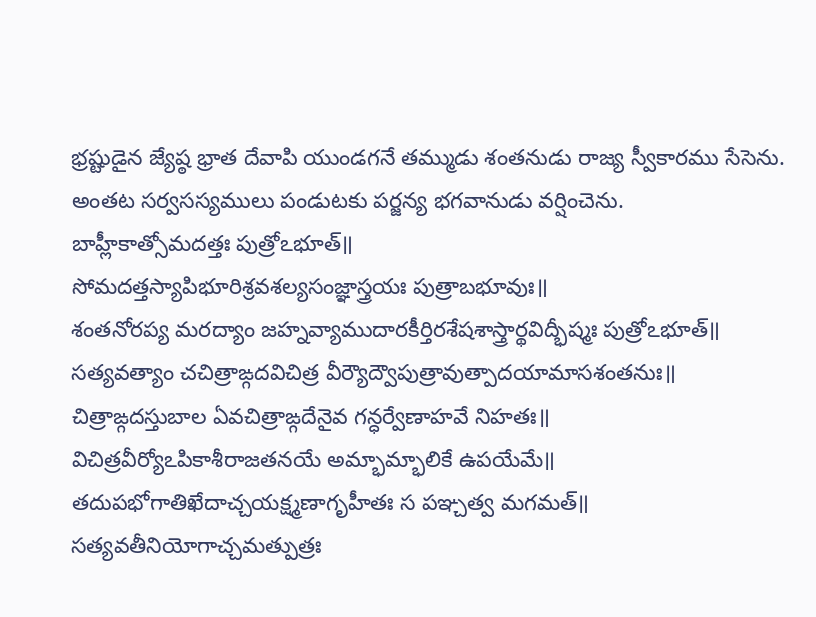భ్రష్టుడైన జ్యేష్ఠ భ్రాత దేవాపి యుండగనే తమ్ముడు శంతనుడు రాజ్య స్వీకారము సేసెను. అంతట సర్వసస్యములు పండుటకు పర్జన్య భగవానుడు వర్షించెను.
బాహ్లీకాత్సోమదత్తః పుత్రోఽభూత్॥
సోమదత్తస్యాపిభూరిశ్రవశల్యసంజ్ఞాస్త్రయః పుత్రాబభూవుః॥
శంతనోరప్య మరద్యాం జహ్నవ్యాముదారకీర్తిరశేషశాస్త్రార్థవిద్భీష్మః పుత్రోఽభూత్॥
సత్యవత్యాం చచిత్రాఙ్గదవిచిత్ర వీర్యౌద్వౌపుత్రావుత్పాదయామాసశంతనుః॥
చిత్రాఙ్గదస్తుబాల ఏవచిత్రాఙ్గదేనైవ గన్ధర్వేణాహవే నిహతః॥
విచిత్రవీర్యోఽపికాశీరాజతనయే అమ్భామ్భాలికే ఉపయేమే॥
తదుపభోగాతిఖేదాచ్చయక్ష్మణాగృహీతః స పఞ్చత్వ మగమత్॥
సత్యవతీనియోగాచ్చమత్పుత్రః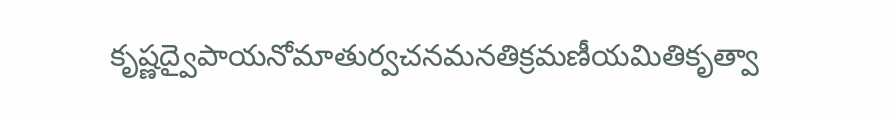కృష్ణద్వైపాయనోమాతుర్వచనమనతిక్రమణీయమితికృత్వా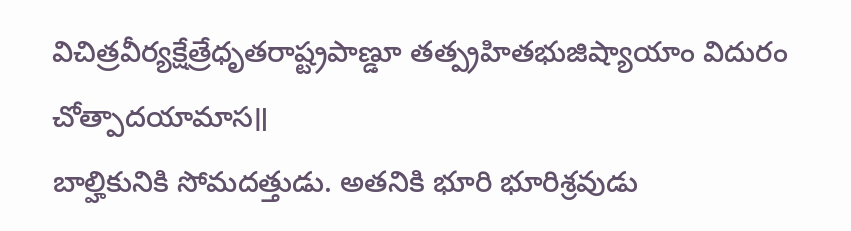విచిత్రవీర్యక్షేత్రేధృతరాష్ట్రపాణ్డూ తత్ప్రహితభుజిష్యాయాం విదురం చోత్పాదయామాస॥
బాల్హికునికి సోమదత్తుడు. అతనికి భూరి భూరిశ్రవుడు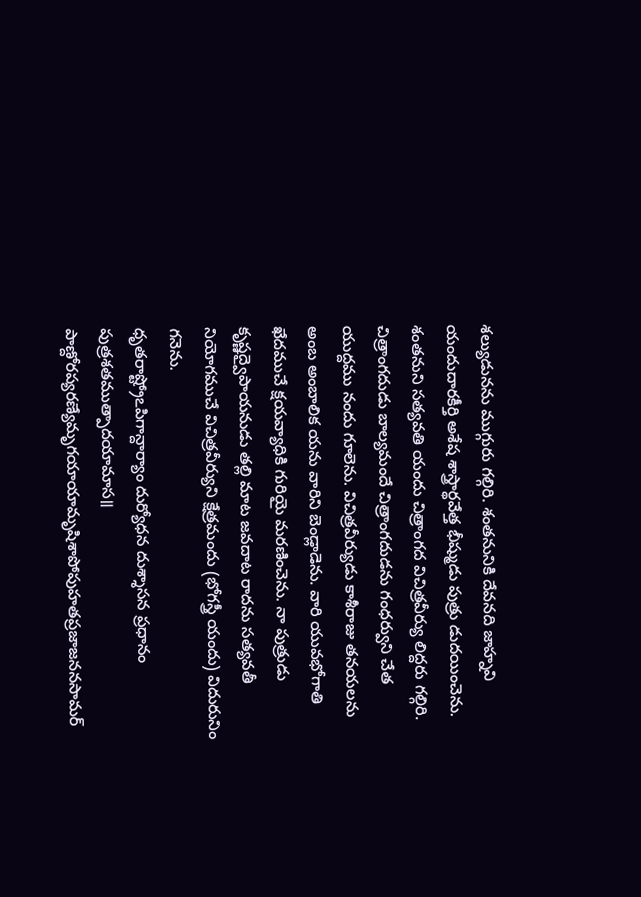శల్యుడునను ముగ్గురు గల్గిరి. శంతనునికి దేవనది జాహ్నవి యందుదారకీర్తి అశేష శాస్త్రార్థవేత్త భీష్ముడు పుత్రు డుదయించెను. శంతనుని సత్యవతి యందు చిత్రాంగద విచిత్రవీర్యు లిద్దరు గల్గిరి. చిత్రాంగదుడు బాల్యమందే చిత్రాంగదుడను గంధర్వుని చేత యుద్దము నందు గూలెను. విచిత్రవీర్యుడు కాశీరాజు తనయలను అంబ అంబాలిక యను వారిని బెండ్లాడెను. వారి యువభోగాతి ఖేదముచే క్షయవ్యాధికి గురియై మరణించెను. నా పుత్రుడు కృష్ణద్వైపాయనుడు తల్లి మాట జవదాట రాదను సత్యవతీ నియోగముచే విచిత్రవీర్యుని క్షేత్రమందు (భోగస్త్రీ యందు) విదురునిం గనెను.
ధృతరాష్ట్రోఽపిగాన్దార్యాం దుర్యోధన దుశ్శాసన ప్రధానం పుత్రశతముత్పాదయామాస॥
పాణ్దోరప్యరణ్యేమృగయాయామృషిశాపోపుహతప్రజాజననసామర్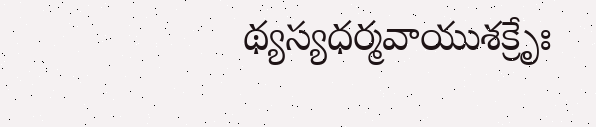థ్యస్యధర్మవాయుశక్రేృః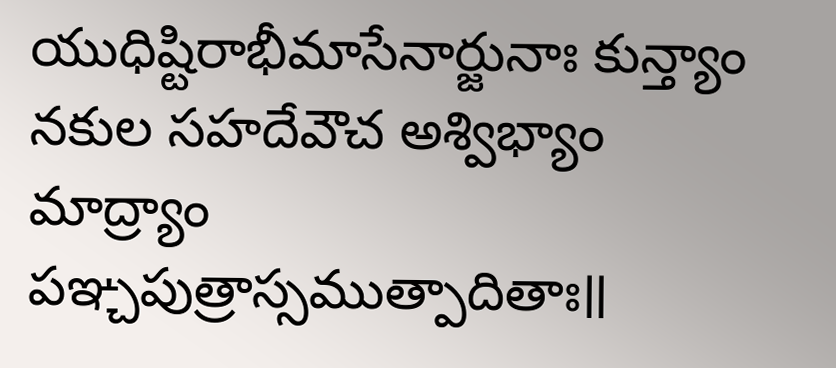యుధిష్టిరాభీమాసేనార్జునాః కున్త్యాం నకుల సహదేవౌచ అశ్విభ్యాం మాద్ర్యాం పఞ్చపుత్రాస్సముత్పాదితాః॥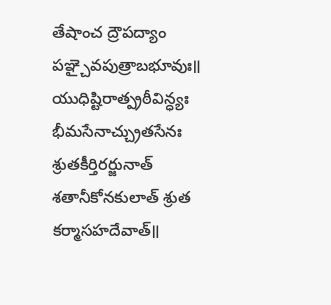తేషాంచ ద్రౌపద్యాం పఞ్చైవపుత్రాబభూవుః॥
యుధిష్టిరాత్ప్రఠీవిన్ధ్యః భీమసేనాచ్చ్రుతసేనః శ్రుతకీర్తిరర్జునాత్ శతానీకోనకులాత్ శ్రుత కర్మాసహదేవాత్॥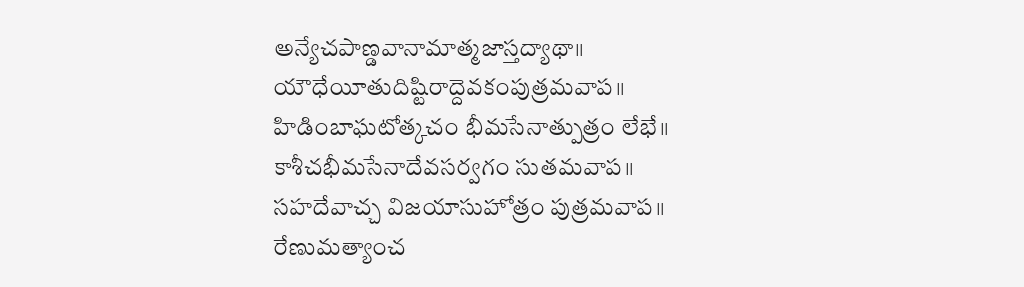అన్యేచపాణ్డవానామాత్మజాస్తద్యాథా॥
యౌధేయీతుదిష్టిరాద్దెవకంపుత్రమవాప॥
హిడింబాఘటోత్కచం భీమసేనాత్పుత్రం లేభే॥
కాశీచభీమసేనాదేవసర్వగం సుతమవాప॥
సహదేవాచ్చ విజయాసుహోత్రం పుత్రమవాప॥
రేణుమత్యాంచ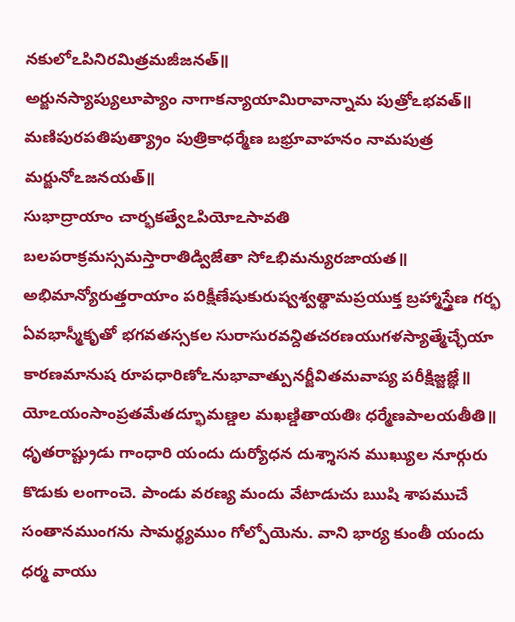నకులోఽపినిరమిత్రమజీజనత్॥
అర్జునస్యాప్యులూప్యాం నాగాకన్యాయామిరావాన్నామ పుత్రోఽభవత్॥
మణిపురపతిపుత్య్రాం పుత్రికాధర్మేణ బభ్రూవాహనం నామపుత్ర మర్జునోఽజనయత్॥
సుభాద్రాయాం చార్భకత్వేఽపియోఽసావతి బలపరాక్రమస్సమస్తారాతిడ్విజేతా సోఽభిమన్యురజాయత॥
అభిమాన్యోరుత్తరాయాం పరిక్షీణేషుకురుష్వశ్వత్థామప్రయుక్త బ్రహ్మాస్త్రేణ గర్భ ఏవభాస్మీకృతో భగవతస్సకల సురాసురవన్దితచరణయుగళస్యాత్మేచ్ఛేయా కారణమానుష రూపధారిణోఽనుభావాత్పునర్జీవితమవాప్య పరీక్షిజ్జజ్ఞే॥
యోఽయంసాంప్రతమేతద్భూమణ్డల మఖణ్డితాయతిః ధర్మేణపాలయతీతి॥
ధృతరాష్ట్రుడు గాంధారి యందు దుర్యోధన దుశ్శాసన ముఖ్యుల నూర్గురు కొడుకు లంగాంచె. పాండు వరణ్య మందు వేటాడుచు ఋషి శాపముచే సంతానముంగను సామర్థ్యముం గోల్పోయెను. వాని భార్య కుంతీ యందు ధర్మ వాయు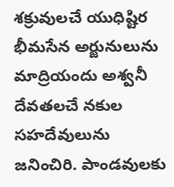శక్రువులచే యుధిష్టిర భీమసేన అర్జునులును మాద్రియందు అశ్వనీ దేవతలచే నకుల సహదేవులును జనించిరి. పాండవులకు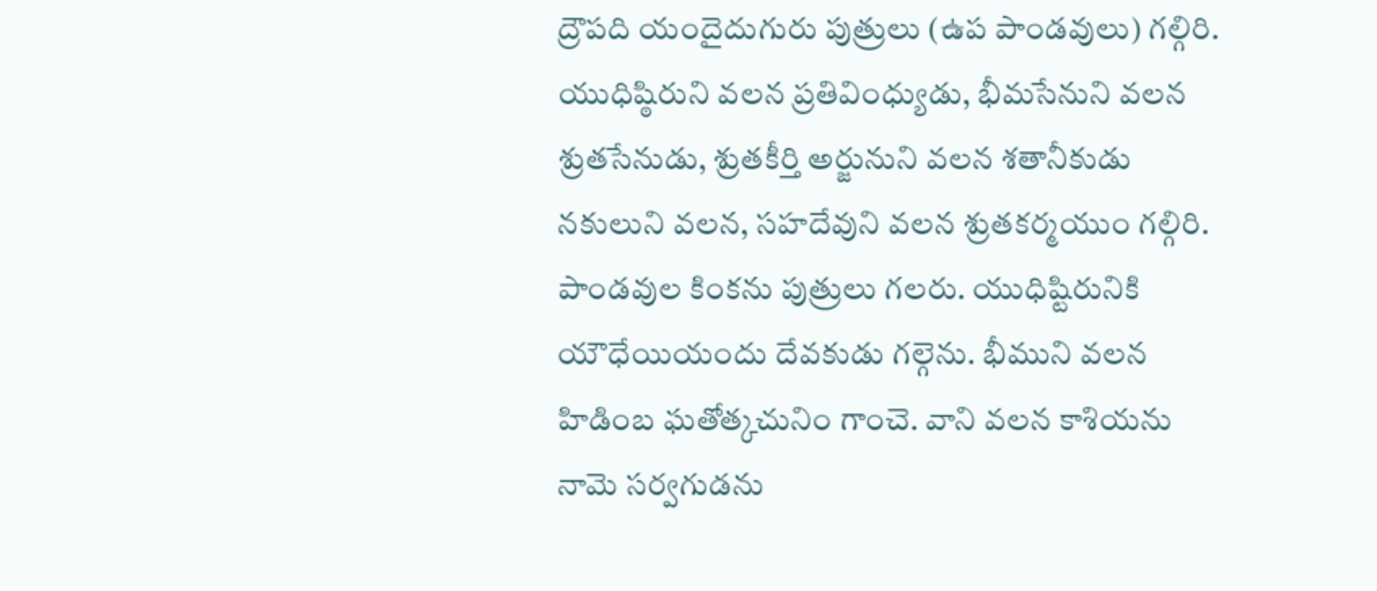ద్రౌపది యందైదుగురు పుత్రులు (ఉప పాండవులు) గల్గిరి. యుధిష్ఠిరుని వలన ప్రతివింధ్యుడు, భీమసేనుని వలన శ్రుతసేనుడు, శ్రుతకీర్తి అర్జునుని వలన శతానీకుడు నకులుని వలన, సహదేవుని వలన శ్రుతకర్మయుం గల్గిరి. పాండవుల కింకను పుత్రులు గలరు. యుధిష్టిరునికి యౌధేయియందు దేవకుడు గల్గెను. భీముని వలన హిడింబ ఘతోత్కచునిం గాంచె. వాని వలన కాశియను నామె సర్వగుడను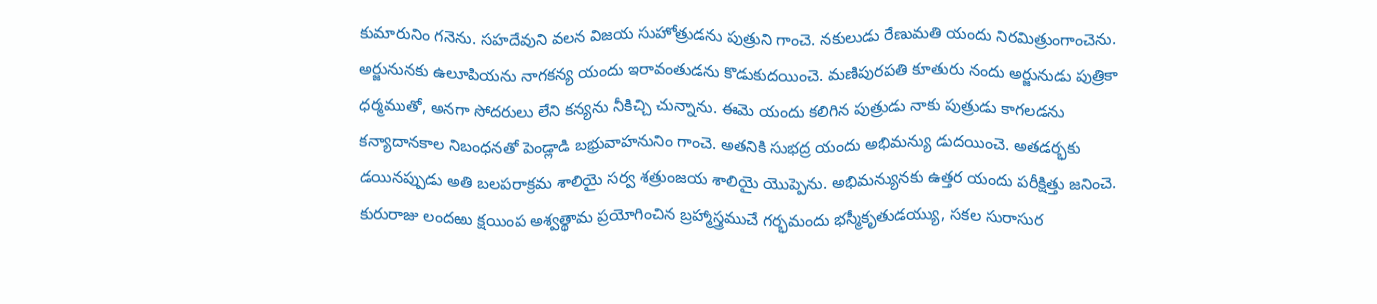కుమారునిం గనెను. సహదేవుని వలన విజయ సుహోత్రుడను పుత్రుని గాంచె. నకులుడు రేణుమతి యందు నిరమిత్రుంగాంచెను. అర్జునునకు ఉలూపియను నాగకన్య యందు ఇరావంతుడను కొడుకుదయించె. మణిపురపతి కూతురు నందు అర్జునుడు పుత్రికా ధర్మముతో, అనగా సోదరులు లేని కన్యను నీకిచ్చి చున్నాను. ఈమె యందు కలిగిన పుత్రుడు నాకు పుత్రుడు కాగలడను కన్యాదానకాల నిబంధనతో పెండ్లాడి బభ్రువాహనునిం గాంచె. అతనికి సుభద్ర యందు అభిమన్యు డుదయించె. అతడర్భకు డయినప్పుడు అతి బలపరాక్రమ శాలియై సర్వ శత్రుంజయ శాలియై యొప్పెను. అభిమన్యునకు ఉత్తర యందు పరీక్షిత్తు జనించె. కురురాజు లందఱు క్షయింప అశ్వత్థామ ప్రయోగించిన బ్రహ్మాస్త్రముచే గర్భమందు భస్మీకృతుడయ్యు, సకల సురాసుర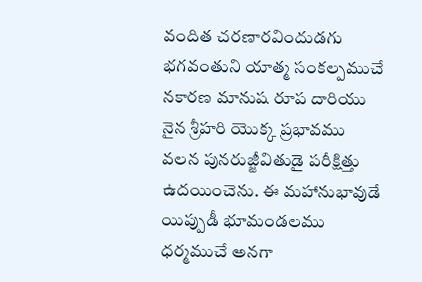వందిత చరణారవిందుడగు భగవంతుని యాత్మ సంకల్పముచే నకారణ మానుష రూప దారియు నైన శ్రీహరి యొక్క ప్రభావము వలన పునరుజ్జీవితుడై పరీక్షిత్తు ఉదయించెను. ఈ మహానుభావుడే యిప్పుడీ భూమండలము ధర్మముచే అనగా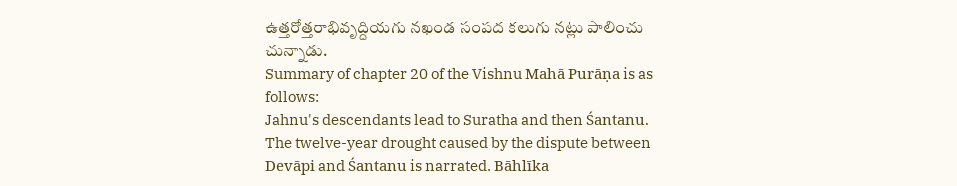ఉత్తరోత్తరాభివృద్దియగు నఖండ సంపద కలుగు నట్లు పాలించు చున్నాడు.
Summary of chapter 20 of the Vishnu Mahā Purāṇa is as follows:
Jahnu's descendants lead to Suratha and then Śantanu. The twelve-year drought caused by the dispute between Devāpi and Śantanu is narrated. Bāhlīka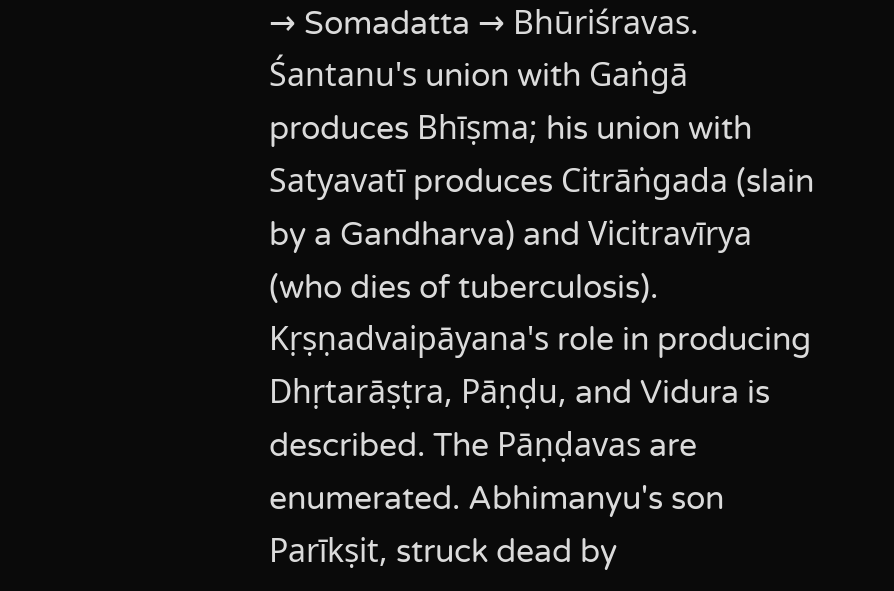→ Somadatta → Bhūriśravas. Śantanu's union with Gaṅgā produces Bhīṣma; his union with Satyavatī produces Citrāṅgada (slain by a Gandharva) and Vicitravīrya (who dies of tuberculosis). Kṛṣṇadvaipāyana's role in producing Dhṛtarāṣṭra, Pāṇḍu, and Vidura is described. The Pāṇḍavas are enumerated. Abhimanyu's son Parīkṣit, struck dead by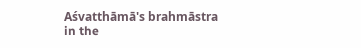Aśvatthāmā's brahmāstra in the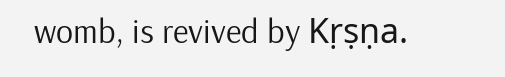womb, is revived by Kṛṣṇa.